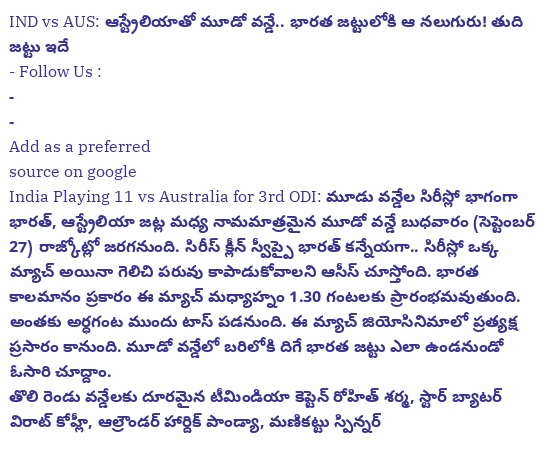IND vs AUS: ఆస్ట్రేలియాతో మూడో వన్డే.. భారత జట్టులోకి ఆ నలుగురు! తుది జట్టు ఇదే
- Follow Us :
-
-
Add as a preferred
source on google
India Playing 11 vs Australia for 3rd ODI: మూడు వన్డేల సిరీస్లో భాగంగా భారత్, ఆస్ట్రేలియా జట్ల మధ్య నామమాత్రమైన మూడో వన్డే బుధవారం (సెప్టెంబర్ 27) రాజ్కోట్లో జరగనుంది. సిరీస్ క్లీన్ స్వీప్పై భారత్ కన్నేయగా.. సిరీస్లో ఒక్క మ్యాచ్ అయినా గెలిచి పరువు కాపాడుకోవాలని ఆసీస్ చూస్తోంది. భారత కాలమానం ప్రకారం ఈ మ్యాచ్ మధ్యాహ్నం 1.30 గంటలకు ప్రారంభమవుతుంది. అంతకు అర్ధగంట ముందు టాస్ పడనుంది. ఈ మ్యాచ్ జియోసినిమాలో ప్రత్యక్ష ప్రసారం కానుంది. మూడో వన్డేలో బరిలోకి దిగే భారత జట్టు ఎలా ఉండనుండో ఓసారి చూద్దాం.
తొలి రెండు వన్డేలకు దూరమైన టీమిండియా కెప్టెన్ రోహిత్ శర్మ, స్టార్ బ్యాటర్ విరాట్ కోహ్లీ, ఆల్రౌండర్ హార్దిక్ పాండ్యా, మణికట్టు స్పిన్నర్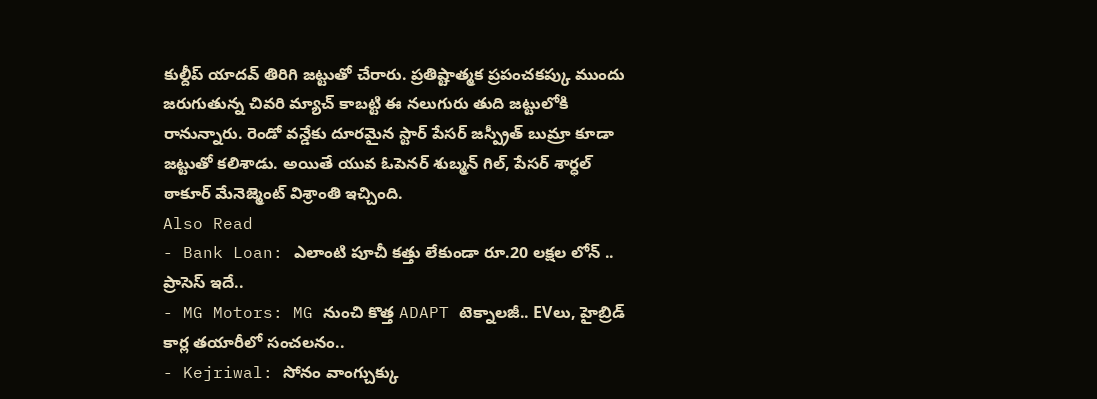కుల్దీప్ యాదవ్ తిరిగి జట్టుతో చేరారు. ప్రతిష్టాత్మక ప్రపంచకప్కు ముందు జరుగుతున్న చివరి మ్యాచ్ కాబట్టి ఈ నలుగురు తుది జట్టులోకి రానున్నారు. రెండో వన్డేకు దూరమైన స్టార్ పేసర్ జస్ప్రీత్ బుమ్రా కూడా జట్టుతో కలిశాడు. అయితే యువ ఓపెనర్ శుబ్మన్ గిల్, పేసర్ శార్ధల్ ఠాకూర్ మేనెజ్మెంట్ విశ్రాంతి ఇచ్చింది.
Also Read
- Bank Loan: ఎలాంటి పూచీ కత్తు లేకుండా రూ.20 లక్షల లోన్ .. ప్రాసెస్ ఇదే..
- MG Motors: MG నుంచి కొత్త ADAPT టెక్నాలజీ.. EVలు, హైబ్రిడ్ కార్ల తయారీలో సంచలనం..
- Kejriwal: సోనం వాంగ్చుక్కు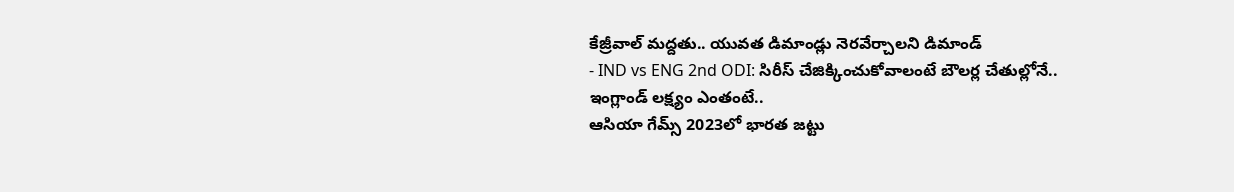కేజ్రీవాల్ మద్దతు.. యువత డిమాండ్లు నెరవేర్చాలని డిమాండ్
- IND vs ENG 2nd ODI: సిరీస్ చేజిక్కించుకోవాలంటే బౌలర్ల చేతుల్లోనే.. ఇంగ్లాండ్ లక్ష్యం ఎంతంటే..
ఆసియా గేమ్స్ 2023లో భారత జట్టు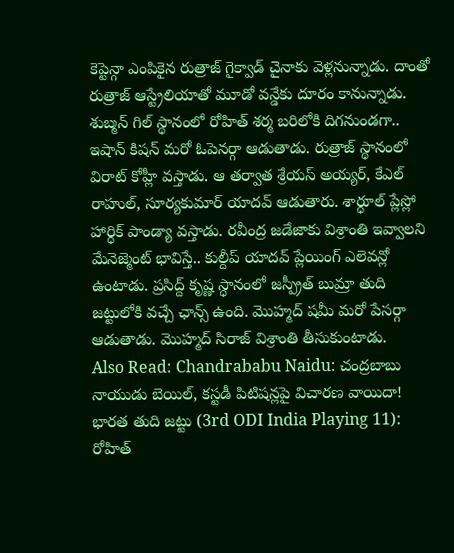కెప్టెన్గా ఎంపికైన రుత్రాజ్ గైక్వాడ్ చైనాకు వెళ్లనున్నాడు. దాంతో రుత్రాజ్ ఆస్ట్రేలియాతో మూడో వన్డేకు దూరం కానున్నాడు. శుబ్మన్ గిల్ స్థానంలో రోహిత్ శర్మ బరిలోకి దిగనుండగా.. ఇషాన్ కిషన్ మరో ఓపెనర్గా ఆడుతాడు. రుత్రాజ్ స్థానంలో విరాట్ కోహ్లీ వస్తాడు. ఆ తర్వాత శ్రేయస్ అయ్యర్, కేఎల్ రాహుల్, సూర్యకుమార్ యాదవ్ ఆడుతారు. శార్ధూల్ ప్లేస్లో హార్ధిక్ పాండ్యా వస్తాడు. రవీంద్ర జడేజాకు విశ్రాంతి ఇవ్వాలని మేనెజ్మెంట్ భావిస్తే.. కుల్దీప్ యాదవ్ ప్లేయింగ్ ఎలెవన్లో ఉంటాడు. ప్రసిద్ద్ కృష్ణ స్ధానంలో జస్ప్రీత్ బుమ్రా తుది జట్టులోకి వచ్చే ఛాన్స్ ఉంది. మొహ్మద్ షమీ మరో పేసర్గా ఆడుతాడు. మొహ్మద్ సిరాజ్ విశ్రాంతి తీసుకుంటాడు.
Also Read: Chandrababu Naidu: చంద్రబాబు నాయుడు బెయిల్, కస్టడీ పిటిషన్లపై విచారణ వాయిదా!
భారత తుది జట్టు (3rd ODI India Playing 11):
రోహిత్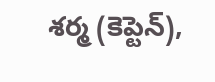శర్మ (కెప్టెన్),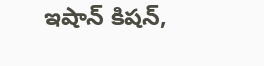ఇషాన్ కిషన్,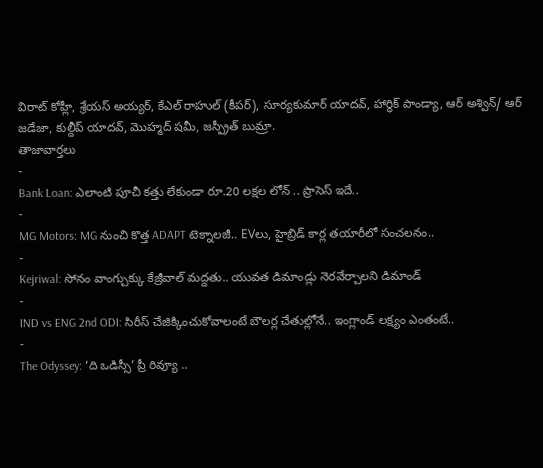విరాట్ కోహ్లీ, శ్రేయస్ అయ్యర్, కేఎల్ రాహుల్ (కీపర్), సూర్యకుమార్ యాదవ్, హార్ధిక్ పాండ్యా, ఆర్ అశ్విన్/ ఆర్ జడేజా, కుల్దీప్ యాదవ్, మొహ్మద్ షమీ, జస్ప్రీత్ బుమ్రా.
తాజావార్తలు
-
Bank Loan: ఎలాంటి పూచీ కత్తు లేకుండా రూ.20 లక్షల లోన్ .. ప్రాసెస్ ఇదే..
-
MG Motors: MG నుంచి కొత్త ADAPT టెక్నాలజీ.. EVలు, హైబ్రిడ్ కార్ల తయారీలో సంచలనం..
-
Kejriwal: సోనం వాంగ్చుక్కు కేజ్రీవాల్ మద్దతు.. యువత డిమాండ్లు నెరవేర్చాలని డిమాండ్
-
IND vs ENG 2nd ODI: సిరీస్ చేజిక్కించుకోవాలంటే బౌలర్ల చేతుల్లోనే.. ఇంగ్లాండ్ లక్ష్యం ఎంతంటే..
-
The Odyssey: ‘ది ఒడిస్సీ’ ప్రీ రివ్యూ ..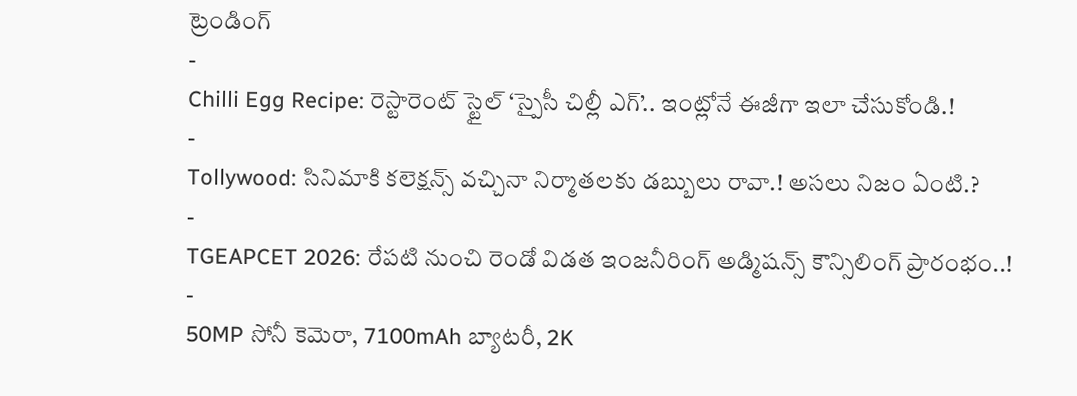ట్రెండింగ్
-
Chilli Egg Recipe: రెస్టారెంట్ స్టైల్ ‘స్పైసీ చిల్లీ ఎగ్’.. ఇంట్లోనే ఈజీగా ఇలా చేసుకోండి.!
-
Tollywood: సినిమాకి కలెక్షన్స్ వచ్చినా నిర్మాతలకు డబ్బులు రావా.! అసలు నిజం ఏంటి.?
-
TGEAPCET 2026: రేపటి నుంచి రెండో విడత ఇంజనీరింగ్ అడ్మిషన్స్ కౌన్సిలింగ్ ప్రారంభం..!
-
50MP సోనీ కెమెరా, 7100mAh బ్యాటరీ, 2K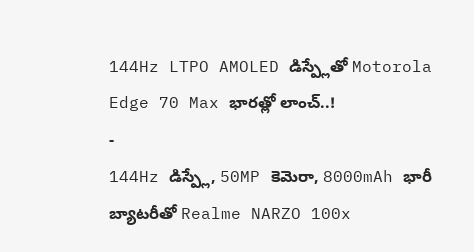144Hz LTPO AMOLED డిస్ప్లేతో Motorola Edge 70 Max భారత్లో లాంచ్..!
-
144Hz డిస్ప్లే, 50MP కెమెరా, 8000mAh భారీ బ్యాటరీతో Realme NARZO 100x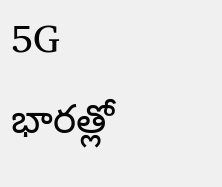5G భారత్లో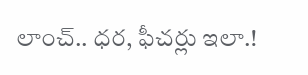లాంచ్.. ధర, ఫీచర్లు ఇలా.!